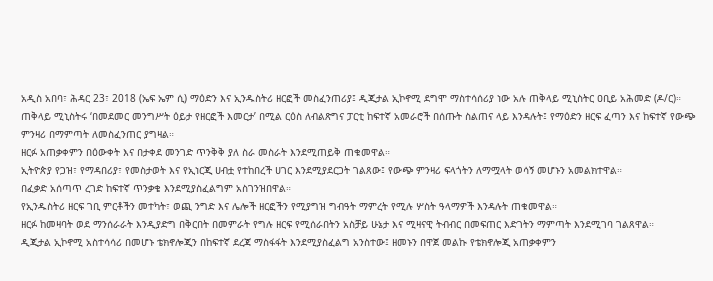አዲስ አበባ፣ ሕዳር 23፣ 2018 (ኤፍ ኤም ሲ) ማዕድን እና ኢንዱስትሪ ዘርፎች መስፈንጠሪያ፤ ዲጂታል ኢኮኖሚ ደግሞ ማስተሳሰሪያ ነው አሉ ጠቅላይ ሚኒስትር ዐቢይ አሕመድ (ዶ/ር)።
ጠቅላይ ሚኒስትሩ ‘በመደመር መንግሥት ዕይታ የዘርፎች እመርታ’ በሚል ርዕስ ለብልጽግና ፓርቲ ከፍተኛ አመራሮች በሰጡት ስልጠና ላይ እንዳሉት፤ የማዕድን ዘርፍ ፈጣን እና ከፍተኛ የውጭ ምንዛሪ በማምጣት ለመስፈንጠር ያግዛል።
ዘርፉ አጠቃቀምን በዕውቀት እና በታቀደ መንገድ ጥንቅቅ ያለ ስራ መስራት እንደሚጠይቅ ጠቁመዋል።
ኢትዮጵያ የጋዝ፣ የማዳበሪያ፣ የመስታወት እና የኢነርጂ ሀብቷ የተከበረች ሀገር እንደሚያደርጋት ገልጸው፤ የውጭ ምንዛሪ ፍላጎትን ለማሟላት ወሳኝ መሆኑን አመልክተዋል።
በፈቃድ አሰጣጥ ረገድ ከፍተኛ ጥንቃቄ እንደሚያስፈልግም አስገንዝበዋል።
የኢንዱስትሪ ዘርፍ ገቢ ምርቶችን መተካት፣ ወጪ ንግድ እና ሌሎች ዘርፎችን የሚያግዝ ግብዓት ማምረት የሚሉ ሦስት ዓላማዎች እንዳሉት ጠቁመዋል።
ዘርፉ ከመዛባት ወደ ማንሰራራት እንዲያድግ በቅርበት በመምራት የግሉ ዘርፍ የሚሰራበትን አስቻይ ሁኔታ እና ሚዛናዊ ትብብር በመፍጠር እድገትን ማምጣት እንደሚገባ ገልጸዋል።
ዲጂታል ኢኮኖሚ አስተሳሳሪ በመሆኑ ቴክኖሎጂን በከፍተኛ ደረጃ ማስፋፋት እንደሚያስፈልግ አንስተው፤ ዘመኑን በዋጀ መልኩ የቴክኖሎጂ አጠቃቀምን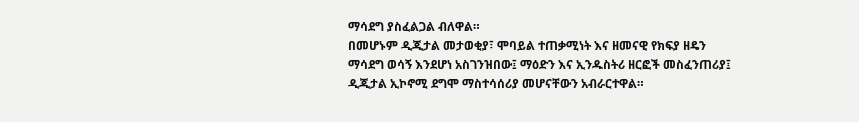ማሳደግ ያስፈልጋል ብለዋል።
በመሆኑም ዲጂታል መታወቂያ፣ ሞባይል ተጠቃሚነት እና ዘመናዊ የክፍያ ዘዴን ማሳደግ ወሳኝ እንደሆነ አስገንዝበው፤ ማዕድን እና ኢንዱስትሪ ዘርፎች መስፈንጠሪያ፤ ዲጂታል ኢኮኖሚ ደግሞ ማስተሳሰሪያ መሆናቸውን አብራርተዋል።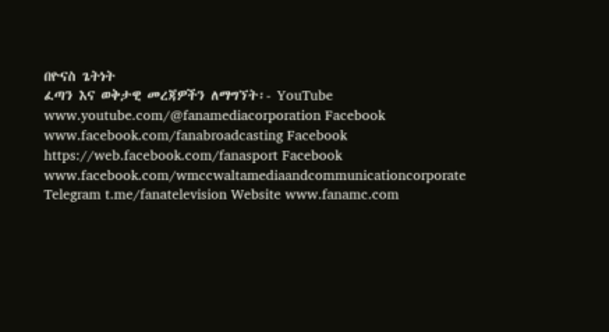በዮናስ ጌትነት
ፈጣን እና ወቅታዊ መረጃዎችን ለማግኘት፡- YouTube www.youtube.com/@fanamediacorporation Facebook www.facebook.com/fanabroadcasting Facebook https://web.facebook.com/fanasport Facebook www.facebook.com/wmccwaltamediaandcommunicationcorporate Telegram t.me/fanatelevision Website www.fanamc.com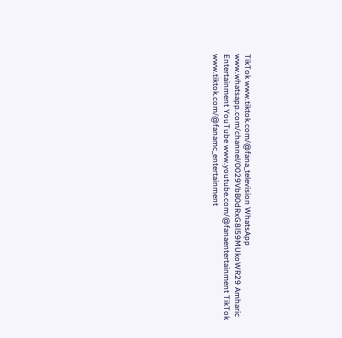TikTok www.tiktok.com/@fana_television WhatsApp www.whatsapp.com/channel/0029VbB0dRxG8l59MUkoWR29 Amharic Entertainment YouTube www.youtube.com/@fanaentertainment TikTok www.tiktok.com/@fanamc_entertainment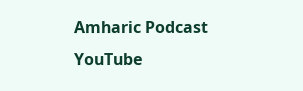Amharic Podcast YouTube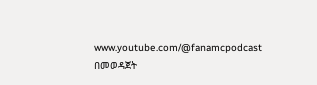www.youtube.com/@fanamcpodcast በመወዳጀት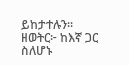ይከታተሉን፡፡
ዘወትር፦ ከእኛ ጋር ስለሆኑ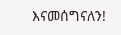እናመሰግናለን!